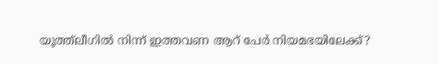യൂത്ത്‌ലീഗില്‍ നിന്ന് ഇത്തവണ ആറ് പേര്‍ നിയമഭയിലേക്ക്?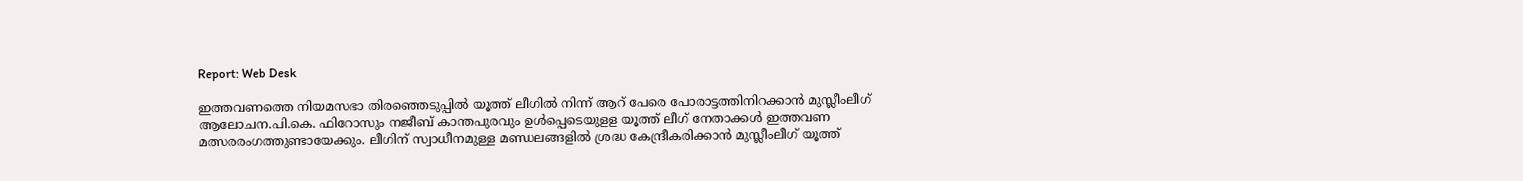Report: Web Desk

ഇത്തവണത്തെ നിയമസഭാ തിരഞ്ഞെടുപ്പിൽ യൂത്ത് ലീഗില്‍ നിന്ന് ആറ് പേരെ പോരാട്ടത്തിനിറക്കാന്‍ മുസ്ലീംലീഗ് ആലോചന.പി.കെ. ഫിറോസും നജീബ് കാന്തപുരവും ഉള്‍പ്പെടെയുളള യൂത്ത് ലീഗ് നേതാക്കള്‍ ഇത്തവണ മത്സരരംഗത്തുണ്ടായേക്കും. ലീഗിന് സ്വാധീനമുള്ള മണ്ഡലങ്ങളില്‍ ശ്രദ്ധ കേന്ദ്രീകരിക്കാന്‍ മുസ്ലീംലീഗ് യൂത്ത്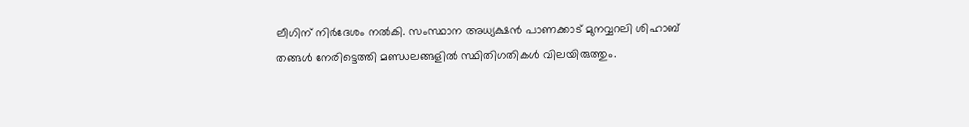ലീഗിന് നിര്‍ദേശം നല്‍കി. സംസ്ഥാന അധ്യക്ഷന്‍ പാണക്കാട് മുനവ്വറലി ശിഹാബ് തങ്ങള്‍ നേരിട്ടെത്തി മണ്ഡലങ്ങളില്‍ സ്ഥിതിഗതികള്‍ വിലയിരുത്തും.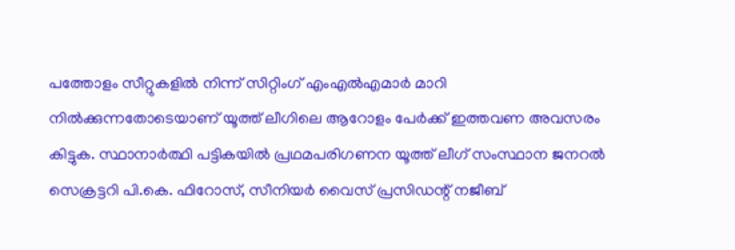പത്തോളം സീറ്റുകളില്‍ നിന്ന് സിറ്റിംഗ് എംഎല്‍എമാര്‍ മാറി നില്‍ക്കുന്നതോടെയാണ് യൂത്ത് ലീഗിലെ ആറോളം പേര്‍ക്ക് ഇത്തവണ അവസരം കിട്ടുക. സ്ഥാനാര്‍ത്ഥി പട്ടികയില്‍ പ്രഥമപരിഗണന യൂത്ത് ലീഗ് സംസ്ഥാന ജനറല്‍ സെക്രട്ടറി പി.കെ. ഫിറോസ്, സീനിയര്‍ വൈസ് പ്രസിഡന്റ് നജീബ്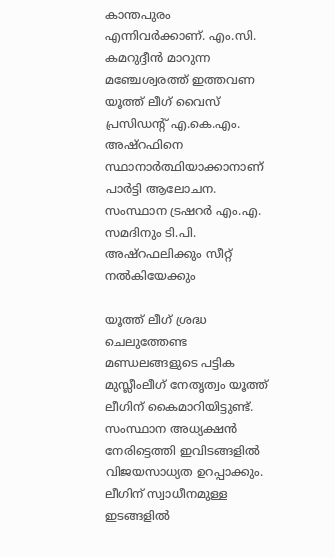കാന്തപുരം എന്നിവര്‍ക്കാണ്. എം.സി. കമറുദ്ദീന്‍ മാറുന്ന മഞ്ചേശ്വരത്ത് ഇത്തവണ യൂത്ത് ലീഗ് വൈസ് പ്രസിഡന്റ് എ.കെ.എം. അഷ്റഫിനെ സ്ഥാനാര്‍ത്ഥിയാക്കാനാണ് പാര്‍ട്ടി ആലോചന. സംസ്ഥാന ട്രഷറര്‍ എം.എ. സമദിനും ടി.പി. അഷ്റഫലിക്കും സീറ്റ് നല്‍കിയേക്കും

യൂത്ത് ലീഗ് ശ്രദ്ധ ചെലുത്തേണ്ട മണ്ഡലങ്ങളുടെ പട്ടിക മുസ്ലീംലീഗ് നേതൃത്വം യൂത്ത് ലീഗിന് കൈമാറിയിട്ടുണ്ട്. സംസ്ഥാന അധ്യക്ഷന്‍ നേരിട്ടെത്തി ഇവിടങ്ങളില്‍ വിജയസാധ്യത ഉറപ്പാക്കും. ലീഗിന് സ്വാധീനമുള്ള ഇടങ്ങളില്‍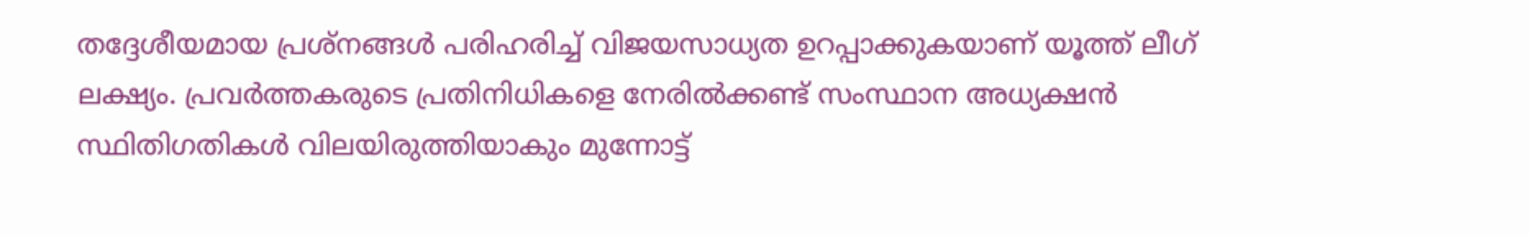തദ്ദേശീയമായ പ്രശ്നങ്ങള്‍ പരിഹരിച്ച് വിജയസാധ്യത ഉറപ്പാക്കുകയാണ് യൂത്ത് ലീഗ് ലക്ഷ്യം. പ്രവര്‍ത്തകരുടെ പ്രതിനിധികളെ നേരില്‍ക്കണ്ട് സംസ്ഥാന അധ്യക്ഷന്‍ സ്ഥിതിഗതികള്‍ വിലയിരുത്തിയാകും മുന്നോട്ട്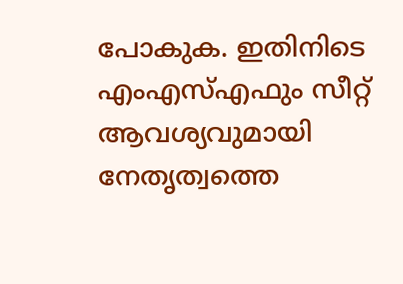പോകുക. ഇതിനിടെ എംഎസ്എഫും സീറ്റ് ആവശ്യവുമായി നേതൃത്വത്തെ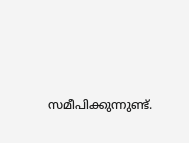സമീപിക്കുന്നുണ്ട്.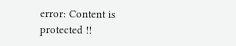error: Content is protected !!